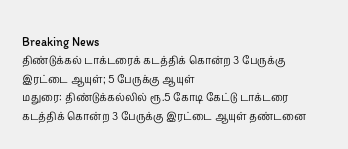Breaking News
திண்டுக்கல் டாக்டரைக் கடத்திக் கொன்ற 3 பேருக்கு இரட்டை ஆயுள்; 5 பேருக்கு ஆயுள்
மதுரை: திண்டுக்கல்லில் ரூ.5 கோடி கேட்டு டாக்டரை கடத்திக் கொன்ற 3 பேருக்கு இரட்டை ஆயுள் தண்டனை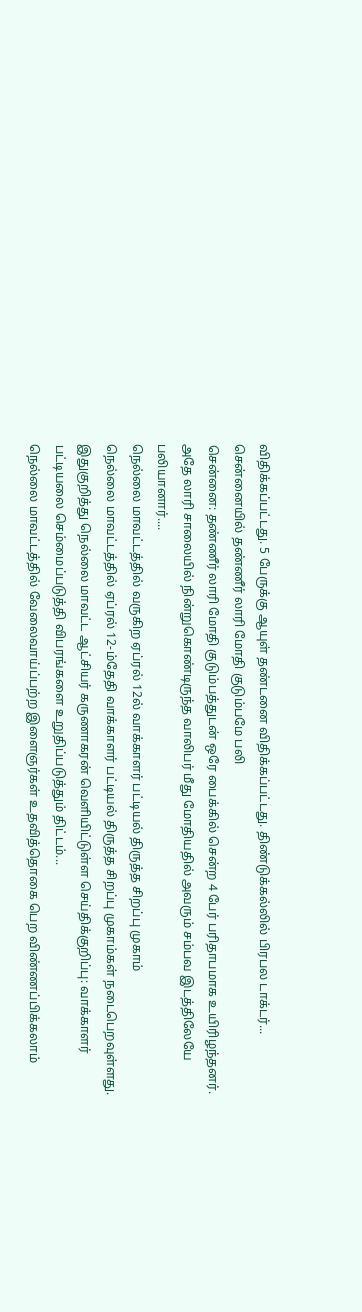விதிக்கப்பட்டது. 5 பேருக்கு ஆயுள் தண்டனை விதிக்கப்பட்டது. திண்டுக்கல்லில் பிரபல டாக்டர்...
சென்னையில் தண்ணீர் லாரி மோதி குடும்பமே பலி
சென்னை: தண்ணீர் லாரி மோதி குடும்பத்துடன் ஒரே பைக்கில் சென்ற 4 பேர் பரிதாபமாக உயிரிழந்தனர். அதே லாரி சாலையில் நின்றுகொண்டிருந்த வாலிபர் மீது மோதியதில் அவரும் சம்பவ இடத்திலேயே பலியானார்....
நெல்லை மாவட்டத்தில் வருகிற ஏப்ரல் 12ல் வாக்காளர் பட்டியல் திருத்த சிறப்பு முகாம்
நெல்லை மாவட்டத்தில் ஏப்ரல் 12-ம்தேதி வாக்காளர் பட்டியல் திருத்த சிறப்பு முகாம்கள் நடைபெறவுள்ளது. இதுகுறித்து நெல்லை மாவட்ட ஆட்சியர் கருணாகரன் வெளியிட்டுள்ள செய்திக்குறிப்பு: வாக்காளர் பட்டியலை செம்மைப்படுத்தி விபரங்களை உறுதிப்படுத்தும் திட்டம்...
நெல்லை மாவட்டத்தில் வேலைவாய்ப்பற்ற இளைஞர்கள் உதவித்தொகை பெற விண்ணப்பிக்கலாம்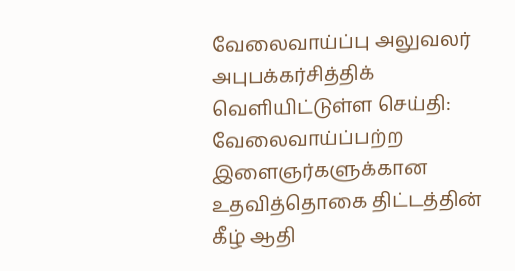வேலைவாய்ப்பு அலுவலர் அபுபக்கர்சித்திக் வெளியிட்டுள்ள செய்தி: வேலைவாய்ப்பற்ற இளைஞர்களுக்கான உதவித்தொகை திட்டத்தின் கீழ் ஆதி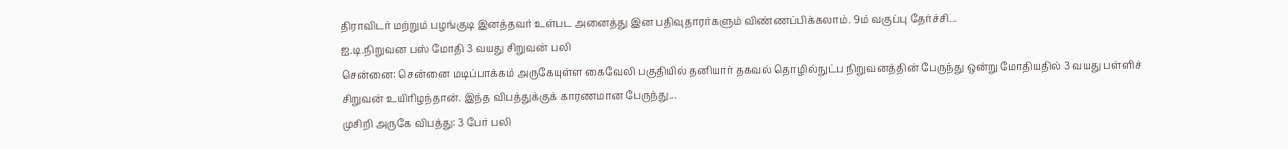திராவிடர் மற்றும் பழங்குடி இனத்தவர் உள்பட அனைத்து இன பதிவுதாரர்களும் விண்ணப்பிக்கலாம். 9ம் வகுப்பு தேர்ச்சி...
ஐ.டி.நிறுவன பஸ் மோதி 3 வயது சிறுவன் பலி
சென்னை: சென்னை மடிப்பாக்கம் அருகேயுள்ள கைவேலி பகுதியில் தனியார் தகவல் தொழில்நுட்ப நிறுவனத்தின் பேருந்து ஒன்று மோதியதில் 3 வயது பள்ளிச் சிறுவன் உயிரிழந்தான். இந்த விபத்துக்குக் காரணமான பேருந்து...
முசிறி அருகே விபத்து: 3 பேர் பலி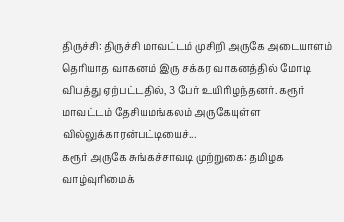திருச்சி: திருச்சி மாவட்டம் முசிறி அருகே அடையாளம் தெரியாத வாகனம் இரு சக்கர வாகனத்தில் மோடி விபத்து ஏற்பட்டதில், 3 பேர் உயிரிழந்தனர். கரூர் மாவட்டம் தேசியமங்கலம் அருகேயுள்ள வில்லுக்காரன்பட்டியைச்...
கரூர் அருகே சுங்கச்சாவடி முற்றுகை: தமிழக வாழ்வுரிமைக்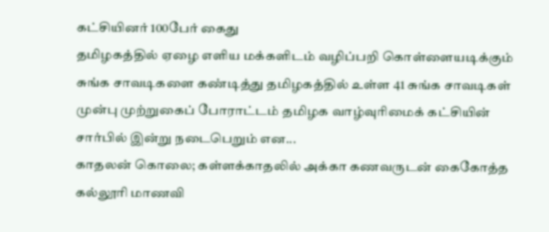கட்சியினர் 100பேர் கைது
தமிழகத்தில் ஏழை எளிய மக்களிடம் வழிப்பறி கொள்ளையடிக்கும் சுங்க சாவடிகளை கண்டித்து தமிழகத்தில் உள்ள 41 சுங்க சாவடிகள் முன்பு முற்றுகைப் போராட்டம் தமிழக வாழ்வுரிமைக் கட்சியின் சார்பில் இன்று நடைபெறும் என...
காதலன் கொலை; கள்ளக்காதலில் அக்கா கணவருடன் கைகோத்த கல்லூரி மாணவி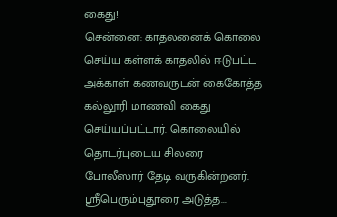கைது!
சென்னை: காதலனைக் கொலை செய்ய கள்ளக் காதலில் ஈடுபட்ட அக்காள் கணவருடன் கைகோத்த கல்லூரி மாணவி கைது செய்யப்பட்டார். கொலையில் தொடர்புடைய சிலரை போலீஸார் தேடி வருகின்றனர். ஸ்ரீபெரும்புதூரை அடுத்த...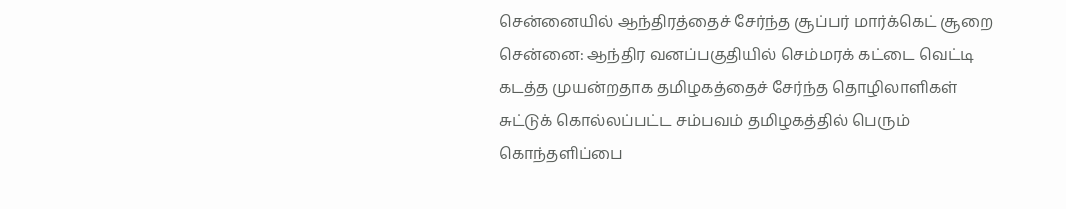சென்னையில் ஆந்திரத்தைச் சேர்ந்த சூப்பர் மார்க்கெட் சூறை
சென்னை: ஆந்திர வனப்பகுதியில் செம்மரக் கட்டை வெட்டி கடத்த முயன்றதாக தமிழகத்தைச் சேர்ந்த தொழிலாளிகள் சுட்டுக் கொல்லப்பட்ட சம்பவம் தமிழகத்தில் பெரும் கொந்தளிப்பை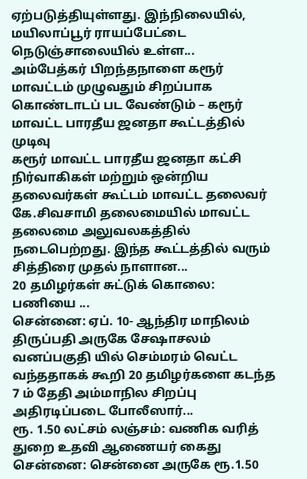ஏற்படுத்தியுள்ளது. இந்நிலையில், மயிலாப்பூர் ராயப்பேட்டை நெடுஞ்சாலையில் உள்ள...
அம்பேத்கர் பிறந்தநாளை கரூர் மாவட்டம் முழுவதும் சிறப்பாக கொண்டாடப் பட வேண்டும் – கரூர் மாவட்ட பாரதீய ஜனதா கூட்டத்தில் முடிவு
கரூர் மாவட்ட பாரதீய ஜனதா கட்சி நிர்வாகிகள் மற்றும் ஒன்றிய தலைவர்கள் கூட்டம் மாவட்ட தலைவர் கே.சிவசாமி தலைமையில் மாவட்ட தலைமை அலுவலகத்தில் நடைபெற்றது. இந்த கூட்டத்தில் வரும் சித்திரை முதல் நாளான...
20 தமிழர்கள் சுட்டுக் கொலை: பணியை ...
சென்னை: ஏப். 10- ஆந்திர மாநிலம் திருப்பதி அருகே சேஷாசலம் வனப்பகுதி யில் செம்மரம் வெட்ட வந்ததாகக் கூறி 20 தமிழர்களை கடந்த 7 ம் தேதி அம்மாநில சிறப்பு அதிரடிப்படை போலீஸார்...
ரூ. 1.50 லட்சம் லஞ்சம்: வணிக வரித் துறை உதவி ஆணையர் கைது
சென்னை: சென்னை அருகே ரூ.1.50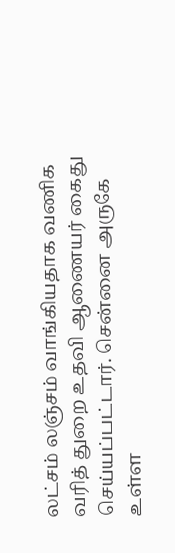லட்சம் லஞ்சம் வாங்கியதாக வணிக வரித் துறை உதவி ஆணையர் கைது செய்யப்பட்டார். சென்னை அருகே உள்ள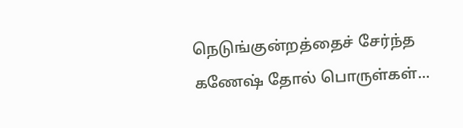நெடுங்குன்றத்தைச் சேர்ந்த கணேஷ் தோல் பொருள்கள்...